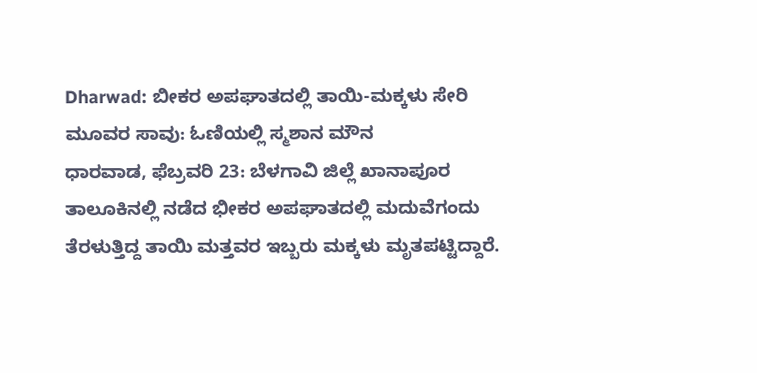Dharwad: ಬೀಕರ ಅಪಘಾತದಲ್ಲಿ ತಾಯಿ-ಮಕ್ಕಳು ಸೇರಿ ಮೂವರ ಸಾವು: ಓಣಿಯಲ್ಲಿ ಸ್ಮಶಾನ ಮೌನ
ಧಾರವಾಡ, ಫೆಬ್ರವರಿ 23: ಬೆಳಗಾವಿ ಜಿಲ್ಲೆ ಖಾನಾಪೂರ ತಾಲೂಕಿನಲ್ಲಿ ನಡೆದ ಭೀಕರ ಅಪಘಾತದಲ್ಲಿ ಮದುವೆಗಂದು ತೆರಳುತ್ತಿದ್ದ ತಾಯಿ ಮತ್ತವರ ಇಬ್ಬರು ಮಕ್ಕಳು ಮೃತಪಟ್ಟಿದ್ದಾರೆ.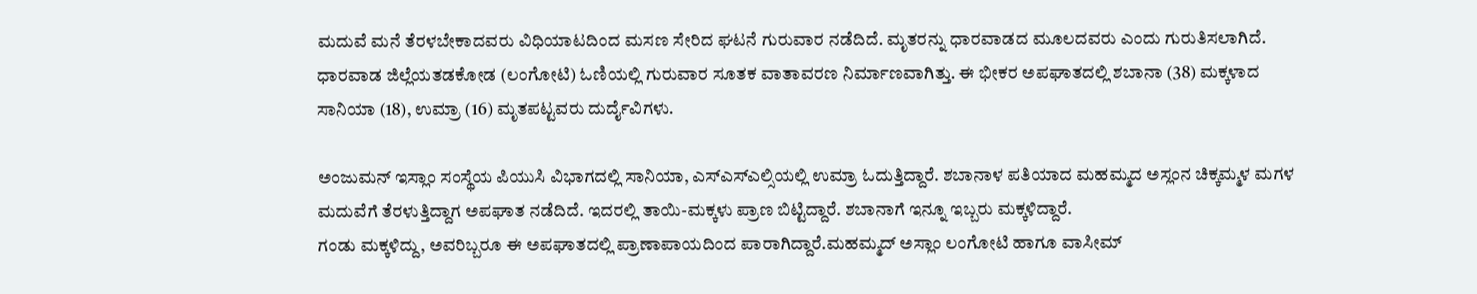ಮದುವೆ ಮನೆ ತೆರಳಬೇಕಾದವರು ವಿಧಿಯಾಟದಿಂದ ಮಸಣ ಸೇರಿದ ಘಟನೆ ಗುರುವಾರ ನಡೆದಿದೆ. ಮೃತರನ್ನು ಧಾರವಾಡದ ಮೂಲದವರು ಎಂದು ಗುರುತಿಸಲಾಗಿದೆ.
ಧಾರವಾಡ ಜಿಲ್ಲೆಯತಡಕೋಡ (ಲಂಗೋಟಿ) ಓಣಿಯಲ್ಲಿ ಗುರುವಾರ ಸೂತಕ ವಾತಾವರಣ ನಿರ್ಮಾಣವಾಗಿತ್ತು. ಈ ಭೀಕರ ಅಪಘಾತದಲ್ಲಿ ಶಬಾನಾ (38) ಮಕ್ಕಳಾದ ಸಾನಿಯಾ (18), ಉಮ್ರಾ (16) ಮೃತಪಟ್ಟವರು ದುರ್ದೈವಿಗಳು.

ಅಂಜುಮನ್ ಇಸ್ಲಾಂ ಸಂಸ್ಥೆಯ ಪಿಯುಸಿ ವಿಭಾಗದಲ್ಲಿ ಸಾನಿಯಾ, ಎಸ್ಎಸ್ಎಲ್ಸಿಯಲ್ಲಿ ಉಮ್ರಾ ಓದುತ್ತಿದ್ದಾರೆ. ಶಬಾನಾಳ ಪತಿಯಾದ ಮಹಮ್ಮದ ಅಸ್ಲಂನ ಚಿಕ್ಕಮ್ಮಳ ಮಗಳ ಮದುವೆಗೆ ತೆರಳುತ್ತಿದ್ದಾಗ ಅಪಘಾತ ನಡೆದಿದೆ. ಇದರಲ್ಲಿ ತಾಯಿ-ಮಕ್ಕಳು ಪ್ರಾಣ ಬಿಟ್ಟಿದ್ದಾರೆ. ಶಬಾನಾಗೆ ಇನ್ನೂ ಇಬ್ಬರು ಮಕ್ಕಳಿದ್ದಾರೆ.
ಗಂಡು ಮಕ್ಕಳಿದ್ದು, ಅವರಿಬ್ಬರೂ ಈ ಅಪಘಾತದಲ್ಲಿ ಪ್ರಾಣಾಪಾಯದಿಂದ ಪಾರಾಗಿದ್ದಾರೆ.ಮಹಮ್ಮದ್ ಅಸ್ಲಾಂ ಲಂಗೋಟಿ ಹಾಗೂ ವಾಸೀಮ್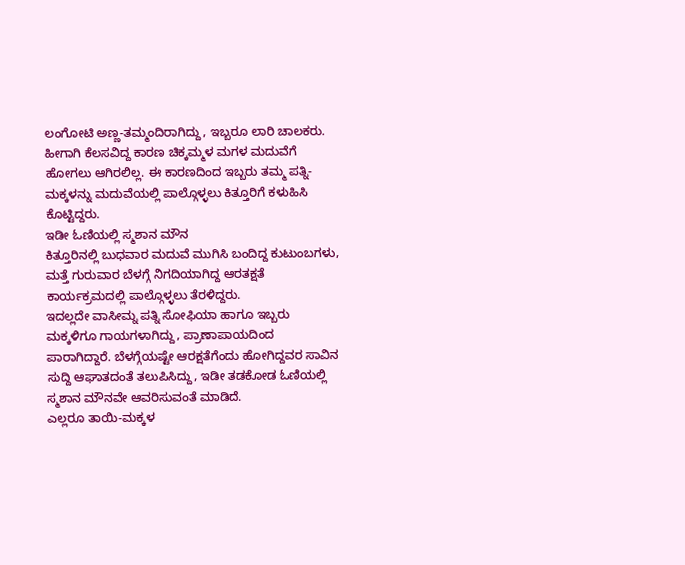ಲಂಗೋಟಿ ಅಣ್ಣ-ತಮ್ಮಂದಿರಾಗಿದ್ದು, ಇಬ್ಬರೂ ಲಾರಿ ಚಾಲಕರು. ಹೀಗಾಗಿ ಕೆಲಸವಿದ್ದ ಕಾರಣ ಚಿಕ್ಕಮ್ಮಳ ಮಗಳ ಮದುವೆಗೆ ಹೋಗಲು ಆಗಿರಲಿಲ್ಲ. ಈ ಕಾರಣದಿಂದ ಇಬ್ಬರು ತಮ್ಮ ಪತ್ನಿ-ಮಕ್ಕಳನ್ನು ಮದುವೆಯಲ್ಲಿ ಪಾಲ್ಗೊಳ್ಳಲು ಕಿತ್ತೂರಿಗೆ ಕಳುಹಿಸಿ ಕೊಟ್ಟಿದ್ದರು.
ಇಡೀ ಓಣಿಯಲ್ಲಿ ಸ್ಮಶಾನ ಮೌನ
ಕಿತ್ತೂರಿನಲ್ಲಿ ಬುಧವಾರ ಮದುವೆ ಮುಗಿಸಿ ಬಂದಿದ್ದ ಕುಟುಂಬಗಳು, ಮತ್ತೆ ಗುರುವಾರ ಬೆಳಗ್ಗೆ ನಿಗದಿಯಾಗಿದ್ದ ಆರತಕ್ಷತೆ ಕಾರ್ಯಕ್ರಮದಲ್ಲಿ ಪಾಲ್ಗೊಳ್ಳಲು ತೆರಳಿದ್ದರು.
ಇದಲ್ಲದೇ ವಾಸೀಮ್ನ ಪತ್ನಿ ಸೋಫಿಯಾ ಹಾಗೂ ಇಬ್ಬರು ಮಕ್ಕಳಿಗೂ ಗಾಯಗಳಾಗಿದ್ದು, ಪ್ರಾಣಾಪಾಯದಿಂದ ಪಾರಾಗಿದ್ದಾರೆ. ಬೆಳಗ್ಗೆಯಷ್ಟೇ ಆರಕ್ಷತೆಗೆಂದು ಹೋಗಿದ್ದವರ ಸಾವಿನ ಸುದ್ದಿ ಆಘಾತದಂತೆ ತಲುಪಿಸಿದ್ದು, ಇಡೀ ತಡಕೋಡ ಓಣಿಯಲ್ಲಿ ಸ್ಮಶಾನ ಮೌನವೇ ಆವರಿಸುವಂತೆ ಮಾಡಿದೆ.
ಎಲ್ಲರೂ ತಾಯಿ-ಮಕ್ಕಳ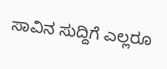ಸಾವಿನ ಸುದ್ದಿಗೆ ಎಲ್ಲರೂ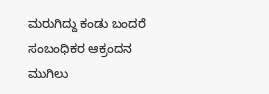ಮರುಗಿದ್ದು ಕಂಡು ಬಂದರೆ ಸಂಬಂಧಿಕರ ಆಕ್ರಂದನ ಮುಗಿಲು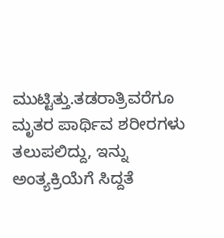ಮುಟ್ಟಿತ್ತು.ತಡರಾತ್ರಿವರೆಗೂ ಮೃತರ ಪಾರ್ಥಿವ ಶರೀರಗಳು ತಲುಪಲಿದ್ದು, ಇನ್ನು ಅಂತ್ಯಕ್ರಿಯೆಗೆ ಸಿದ್ದತೆ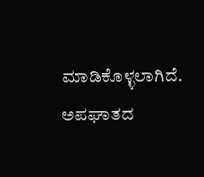ಮಾಡಿಕೊಳ್ಳಲಾಗಿದೆ. ಅಪಘಾತದ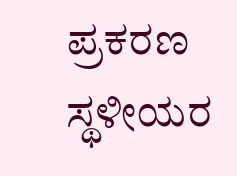ಪ್ರಕರಣ ಸ್ಥಳೀಯರ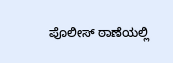ಪೊಲೀಸ್ ಠಾಣೆಯಲ್ಲಿ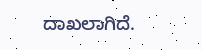ದಾಖಲಾಗಿದೆ.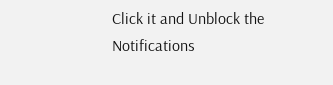Click it and Unblock the Notifications